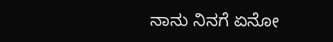ನಾನು ನಿನಗೆ ಏನೋ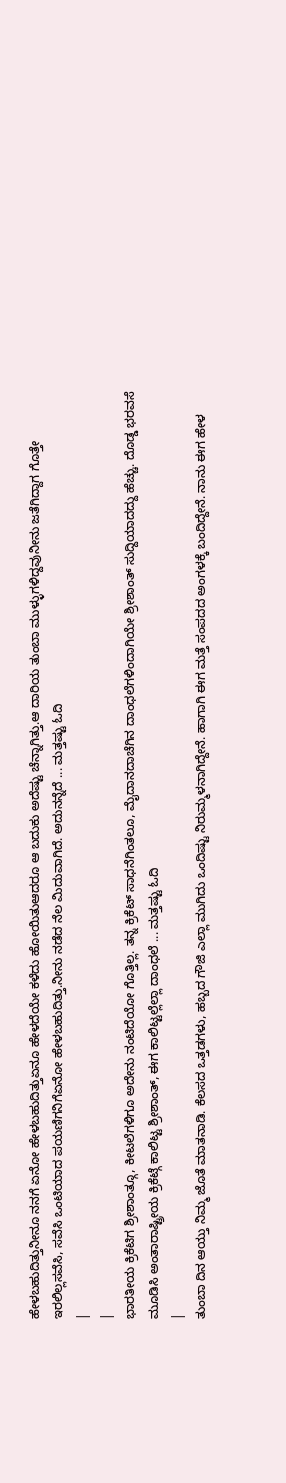ಹೇಳಬಹುದಿತ್ತುನೀನೂ ನನಗೆ ಏನೋ ಹೇಳಬಹುದಿತ್ತುಏನೂ ಹೇಳದೆಯೇ ಕಳೆದು ಹೋಯಿತುಆದರೂ ಆ ಬದುಕು ಅದೆಷ್ಟು ಚೆನ್ನಾಗಿತ್ತು.ಆ ದಾರಿಯ ತುಂಬಾ ಮುಳ್ಳುಗಳಿದ್ದವುನೀನು ಜತೆಗಿದ್ದಾಗ ಗೊತ್ತೇ ಇರಲಿಲ್ಲಸವೆಸಿ, ಸವೆಸಿ ಒಂಟಿಯಾದ ಪಯಣಿಗನಿಗೆಏನೋ ಹೇಳಬಹುದಿತ್ತು.ನೀನು ನಡೆದ ನೆಲ ಮಿದುವಾಗಿದೆ. ಅದುನನ್ನೆದೆ ... ಮತ್ತಷ್ಟು ಓದಿ
|
|
ಭಾರತೀಯ ಕ್ರಿಕೆಟಿಗ ಶ್ರೀಶಾಂತ್ಗೂ, ಕೀಟಲೆಗಳಿಗೂ ಅದೇನು ನಂಟಿದೆಯೋ ಗೊತ್ತಿಲ್ಲ. ತನ್ನ ಕ್ರಿಕೆಟ್ ಸಾಧನೆಗಿಂತಲೂ, ಮೈದಾನದಾಚೆಗಿನ ದಾಂಧಲೆಗಳಿಂದಾಗಿಯೇ ಶ್ರೀಶಾಂತ್ ಸುದ್ದಿಯಾದದ್ದು ಹೆಚ್ಚು. ದೊಡ್ಡ ಭರವಸೆ ಮೂಡಿಸಿ ಅಂತಾರಾಷ್ಟ್ರೀಯ ಕ್ರಿಕೆಟ್ಗೆ ಕಾಲಿಟ್ಟ ಶ್ರೀಶಾಂತ್, ಈಗ ಕಾಲಿಟ್ಟಲ್ಲೆಲ್ಲಾ ದಾಂಧಲೆ ... ಮತ್ತಷ್ಟು ಓದಿ
|
ತುಂಬಾ ದಿನ ಆಯ್ತು ನಿಮ್ಮ ಜೊತೆ ಮಾತನಾಡಿ. ಕೆಲಸದ ಒತ್ತಡಗಳು, ಹಬ್ಬದ ಗೌಜಿ ಎಲ್ಲಾ ಮುಗಿದು ಒಂದಿಷ್ಟು ನಿರುಮ್ಮಳನಾಗಿದ್ದೇನೆ. ಹಾಗಾಗಿ ಈಗ ಮತ್ತೆ ಸಂಪದದ ಅಂಗಳಕ್ಕೆ ಬಂದಿದ್ದೇನೆ. ನಾನು ಈಗ ಹೇಳ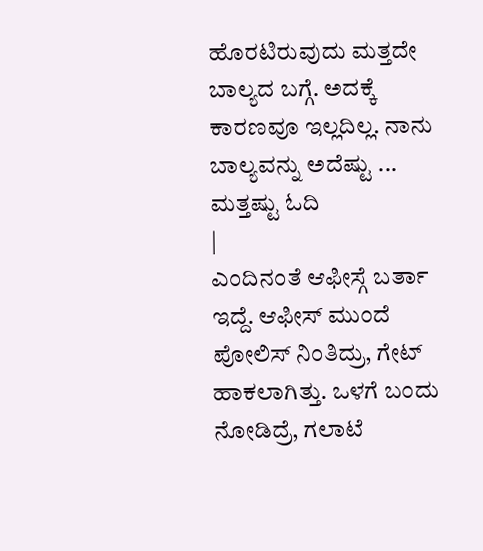ಹೊರಟಿರುವುದು ಮತ್ತದೇ ಬಾಲ್ಯದ ಬಗ್ಗೆ. ಅದಕ್ಕೆ ಕಾರಣವೂ ಇಲ್ಲದಿಲ್ಲ. ನಾನು ಬಾಲ್ಯವನ್ನು ಅದೆಷ್ಟು ... ಮತ್ತಷ್ಟು ಓದಿ
|
ಎಂದಿನಂತೆ ಆಫೀಸ್ಗೆ ಬರ್ತಾ ಇದ್ದೆ. ಆಫೀಸ್ ಮುಂದೆ ಪೋಲಿಸ್ ನಿಂತಿದ್ರು, ಗೇಟ್ ಹಾಕಲಾಗಿತ್ತು. ಒಳಗೆ ಬಂದು ನೋಡಿದ್ರೆ, ಗಲಾಟೆ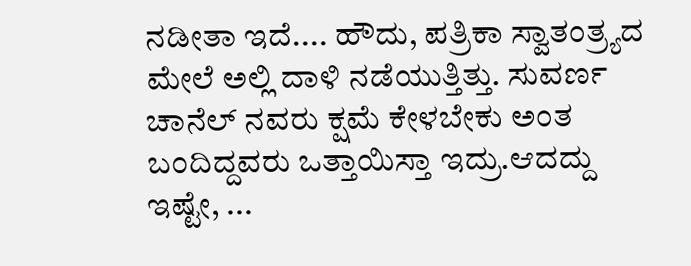ನಡೀತಾ ಇದೆ.... ಹೌದು, ಪತ್ರಿಕಾ ಸ್ವಾತಂತ್ರ್ಯದ ಮೇಲೆ ಅಲ್ಲಿ ದಾಳಿ ನಡೆಯುತ್ತಿತ್ತು. ಸುವರ್ಣ ಚಾನೆಲ್ ನವರು ಕ್ಷಮೆ ಕೇಳಬೇಕು ಅಂತ ಬಂದಿದ್ದವರು ಒತ್ತಾಯಿಸ್ತಾ ಇದ್ರು.ಆದದ್ದು ಇಷ್ಟೇ, ...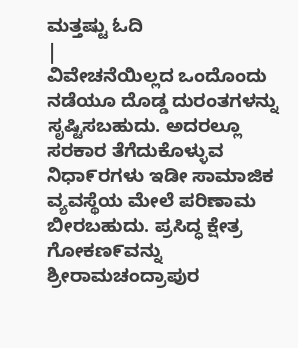ಮತ್ತಷ್ಟು ಓದಿ
|
ವಿವೇಚನೆಯಿಲ್ಲದ ಒಂದೊಂದು ನಡೆಯೂ ದೊಡ್ಡ ದುರಂತಗಳನ್ನು ಸೃಷ್ಟಿಸಬಹುದು. ಅದರಲ್ಲೂ ಸರಕಾರ ತೆಗೆದುಕೊಳ್ಳುವ ನಿಧಾ೯ರಗಳು ಇಡೀ ಸಾಮಾಜಿಕ ವ್ಯವಸ್ಥೆಯ ಮೇಲೆ ಪರಿಣಾಮ ಬೀರಬಹುದು. ಪ್ರಸಿದ್ಧ ಕ್ಷೇತ್ರ ಗೋಕಣ೯ವನ್ನು ಶ್ರೀರಾಮಚಂದ್ರಾಪುರ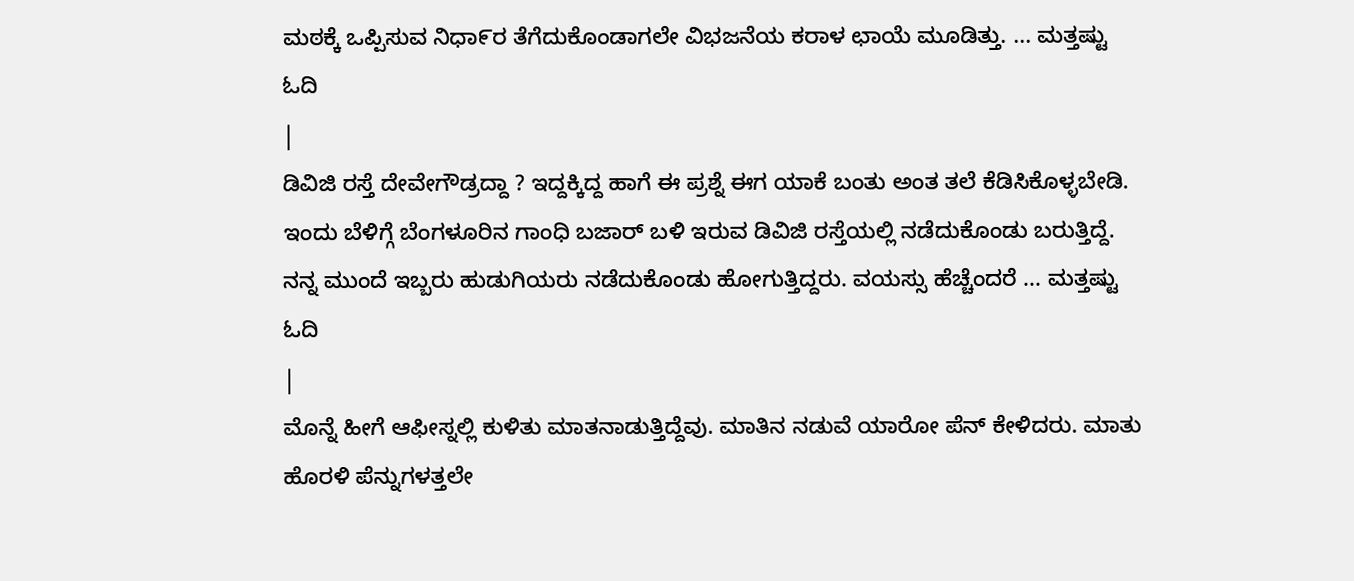ಮಠಕ್ಕೆ ಒಪ್ಪಿಸುವ ನಿಧಾ೯ರ ತೆಗೆದುಕೊಂಡಾಗಲೇ ವಿಭಜನೆಯ ಕರಾಳ ಛಾಯೆ ಮೂಡಿತ್ತು. ... ಮತ್ತಷ್ಟು ಓದಿ
|
ಡಿವಿಜಿ ರಸ್ತೆ ದೇವೇಗೌಡ್ರದ್ದಾ ? ಇದ್ದಕ್ಕಿದ್ದ ಹಾಗೆ ಈ ಪ್ರಶ್ನೆ ಈಗ ಯಾಕೆ ಬಂತು ಅಂತ ತಲೆ ಕೆಡಿಸಿಕೊಳ್ಳಬೇಡಿ. ಇಂದು ಬೆಳಿಗ್ಗೆ ಬೆಂಗಳೂರಿನ ಗಾಂಧಿ ಬಜಾರ್ ಬಳಿ ಇರುವ ಡಿವಿಜಿ ರಸ್ತೆಯಲ್ಲಿ ನಡೆದುಕೊಂಡು ಬರುತ್ತಿದ್ದೆ. ನನ್ನ ಮುಂದೆ ಇಬ್ಬರು ಹುಡುಗಿಯರು ನಡೆದುಕೊಂಡು ಹೋಗುತ್ತಿದ್ದರು. ವಯಸ್ಸು ಹೆಚ್ಚೆಂದರೆ ... ಮತ್ತಷ್ಟು ಓದಿ
|
ಮೊನ್ನೆ ಹೀಗೆ ಆಫೀಸ್ನಲ್ಲಿ ಕುಳಿತು ಮಾತನಾಡುತ್ತಿದ್ದೆವು. ಮಾತಿನ ನಡುವೆ ಯಾರೋ ಪೆನ್ ಕೇಳಿದರು. ಮಾತು ಹೊರಳಿ ಪೆನ್ನುಗಳತ್ತಲೇ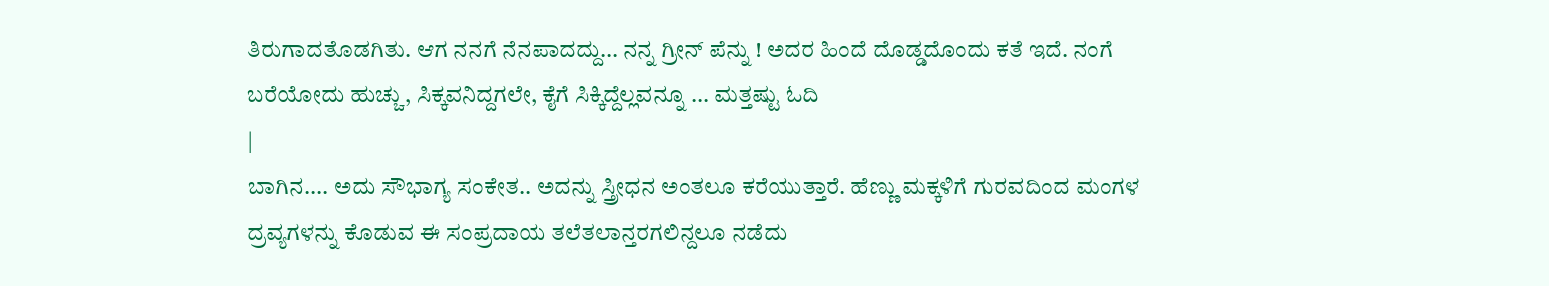ತಿರುಗಾದತೊಡಗಿತು. ಆಗ ನನಗೆ ನೆನಪಾದದ್ದು... ನನ್ನ ಗ್ರೀನ್ ಪೆನ್ನು ! ಅದರ ಹಿಂದೆ ದೊಡ್ಡದೊಂದು ಕತೆ ಇದೆ. ನಂಗೆ ಬರೆಯೋದು ಹುಚ್ಚು, ಸಿಕ್ಕವನಿದ್ದಗಲೇ, ಕೈಗೆ ಸಿಕ್ಕಿದ್ದೆಲ್ಲವನ್ನೂ ... ಮತ್ತಷ್ಟು ಓದಿ
|
ಬಾಗಿನ.... ಅದು ಸೌಭಾಗ್ಯ ಸಂಕೇತ.. ಅದನ್ನು ಸ್ತ್ರೀಧನ ಅಂತಲೂ ಕರೆಯುತ್ತಾರೆ. ಹೆಣ್ಣು ಮಕ್ಕಳಿಗೆ ಗುರವದಿಂದ ಮಂಗಳ ದ್ರವ್ಯಗಳನ್ನು ಕೊಡುವ ಈ ಸಂಪ್ರದಾಯ ತಲೆತಲಾನ್ತರಗಲಿನ್ದಲೂ ನಡೆದು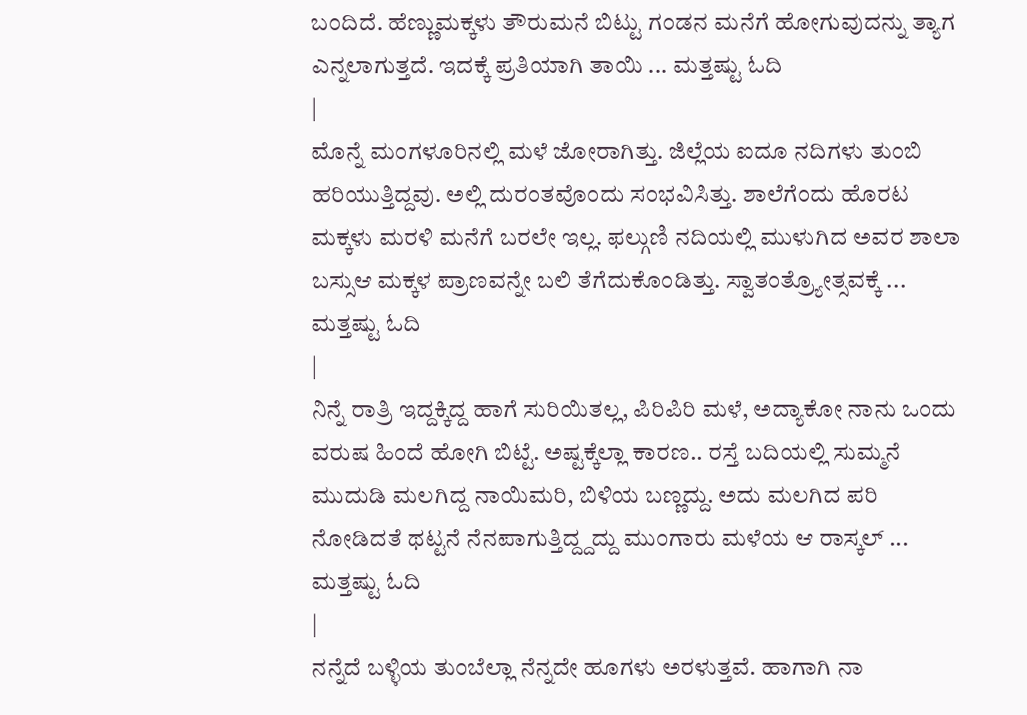ಬಂದಿದೆ. ಹೆಣ್ಣುಮಕ್ಕಳು ತೌರುಮನೆ ಬಿಟ್ಟು ಗಂಡನ ಮನೆಗೆ ಹೋಗುವುದನ್ನು ತ್ಯಾಗ ಎನ್ನಲಾಗುತ್ತದೆ. ಇದಕ್ಕೆ ಪ್ರತಿಯಾಗಿ ತಾಯಿ ... ಮತ್ತಷ್ಟು ಓದಿ
|
ಮೊನ್ನೆ ಮಂಗಳೂರಿನಲ್ಲಿ ಮಳೆ ಜೋರಾಗಿತ್ತು. ಜಿಲ್ಲೆಯ ಐದೂ ನದಿಗಳು ತುಂಬಿ ಹರಿಯುತ್ತಿದ್ದವು. ಅಲ್ಲಿ ದುರಂತವೊಂದು ಸಂಭವಿಸಿತ್ತು. ಶಾಲೆಗೆಂದು ಹೊರಟ ಮಕ್ಕಳು ಮರಳಿ ಮನೆಗೆ ಬರಲೇ ಇಲ್ಲ. ಫಲ್ಗುಣಿ ನದಿಯಲ್ಲಿ ಮುಳುಗಿದ ಅವರ ಶಾಲಾ ಬಸ್ಸುಆ ಮಕ್ಕಳ ಪ್ರಾಣವನ್ನೇ ಬಲಿ ತೆಗೆದುಕೊಂಡಿತ್ತು. ಸ್ವಾತಂತ್ರ್ಯೋತ್ಸವಕ್ಕೆ ... ಮತ್ತಷ್ಟು ಓದಿ
|
ನಿನ್ನೆ ರಾತ್ರಿ ಇದ್ದಕ್ಕಿದ್ದ ಹಾಗೆ ಸುರಿಯಿತಲ್ಲ, ಪಿರಿಪಿರಿ ಮಳೆ, ಅದ್ಯಾಕೋ ನಾನು ಒಂದು ವರುಷ ಹಿಂದೆ ಹೋಗಿ ಬಿಟ್ಟೆ. ಅಷ್ಟಕ್ಕೆಲ್ಲಾ ಕಾರಣ.. ರಸ್ತೆ ಬದಿಯಲ್ಲಿ ಸುಮ್ಮನೆ ಮುದುಡಿ ಮಲಗಿದ್ದ ನಾಯಿಮರಿ, ಬಿಳಿಯ ಬಣ್ಣದ್ದು. ಅದು ಮಲಗಿದ ಪರಿ ನೋಡಿದತೆ ಥಟ್ಟನೆ ನೆನಪಾಗುತ್ತಿದ್ದ್ದದ್ದು ಮುಂಗಾರು ಮಳೆಯ ಆ ರಾಸ್ಕಲ್ ... ಮತ್ತಷ್ಟು ಓದಿ
|
ನನ್ನೆದೆ ಬಳ್ಳಿಯ ತುಂಬೆಲ್ಲಾ ನೆನ್ನದೇ ಹೂಗಳು ಅರಳುತ್ತವೆ. ಹಾಗಾಗಿ ನಾ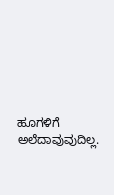ಹೂಗಳಿಗೆ ಅಲೆದಾವುವುದಿಲ್ಲ.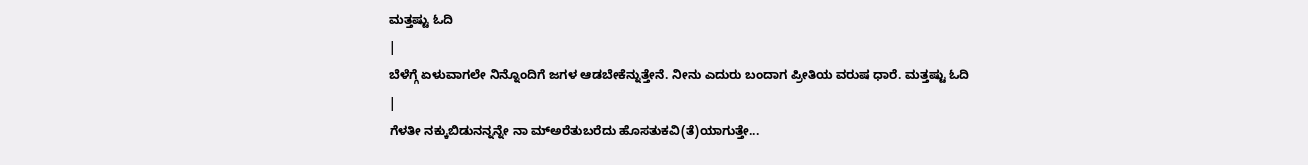ಮತ್ತಷ್ಟು ಓದಿ
|
ಬೆಳೆಗ್ಗೆ ಏಳುವಾಗಲೇ ನಿನ್ನೊಂದಿಗೆ ಜಗಳ ಆಡಬೇಕೆನ್ನುತ್ತೇನೆ. ನೀನು ಎದುರು ಬಂದಾಗ ಪ್ರೀತಿಯ ವರುಷ ಧಾರೆ. ಮತ್ತಷ್ಟು ಓದಿ
|
ಗೆಳತೀ ನಕ್ಕುಬಿಡುನನ್ನನ್ನೇ ನಾ ಮ್ಅರೆತುಬರೆದು ಹೊಸತುಕವಿ(ತೆ)ಯಾಗುತ್ತೇ...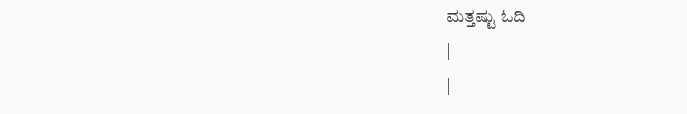ಮತ್ತಷ್ಟು ಓದಿ
|
|